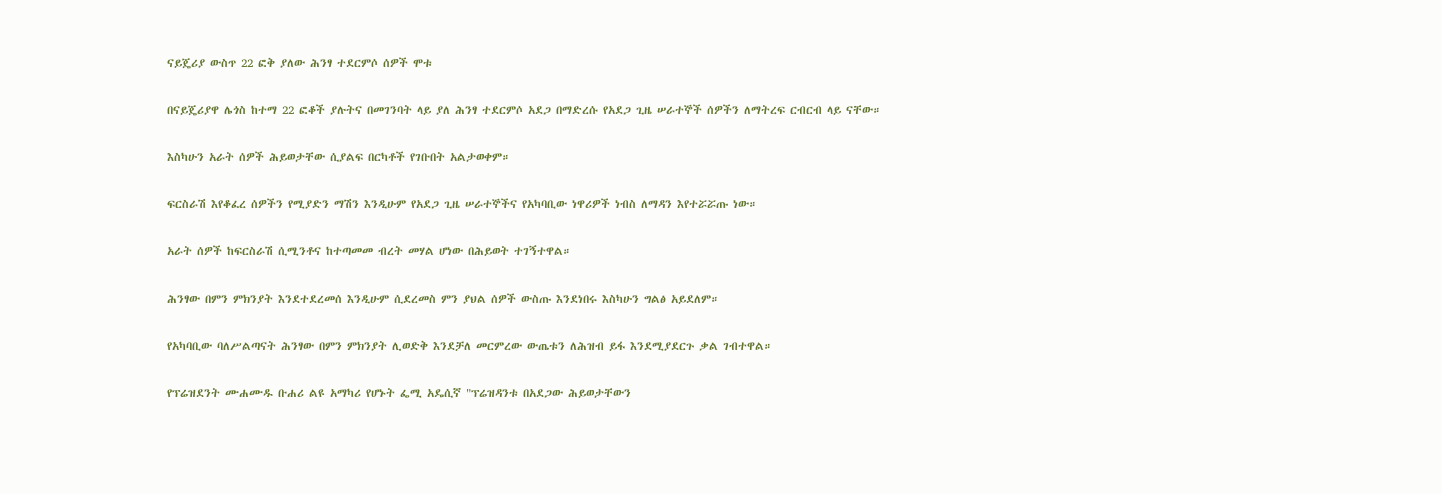ናይጄሪያ ውስጥ 22 ፎቅ ያለው ሕንፃ ተደርምሶ ሰዎች ሞቱ

በናይጄሪያዋ ሌጎስ ከተማ 22 ፎቆች ያሉትና በመገንባት ላይ ያለ ሕንፃ ተደርምሶ አደጋ በማድረሱ የአደጋ ጊዜ ሠራተኞች ሰዎችን ለማትረፍ ርብርብ ላይ ናቸው።

እስካሁን አራት ሰዎች ሕይወታቸው ሲያልፍ በርካቶች የገቡበት አልታወቀም።

ፍርስራሽ እየቆፈረ ሰዎችን የሚያድን ማሽን እንዲሁም የአደጋ ጊዜ ሠራተኞችና የአካባቢው ነዋሪዎች ነብስ ለማዳን እየተሯሯጡ ነው።

አራት ሰዎች ከፍርስራሽ ሲሚንቶና ከተጣመመ ብረት መሃል ሆነው በሕይወት ተገኝተዋል።

ሕንፃው በምን ምክንያት እንደተደረመሰ እንዲሁም ሲደረመስ ምን ያህል ሰዎች ውስጡ እንደነበሩ እስካሁን ግልፅ አይደለም።

የአካባቢው ባለሥልጣናት ሕንፃው በምን ምክንያት ሊወድቅ እንደቻለ መርምረው ውጤቱን ለሕዝብ ይፋ እንደሚያደርጉ ቃል ገብተዋል።

የፕሬዝደንት ሙሐሙዱ ቡሐሪ ልዩ አማካሪ የሆኑት ፌሚ አዴሲኛ "ፕሬዝዳንቱ በአደጋው ሕይወታቸውን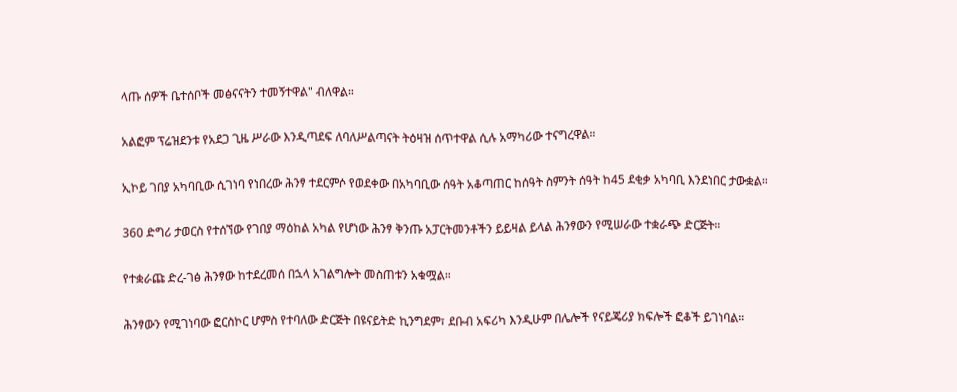ላጡ ሰዎች ቤተሰቦች መፅናናትን ተመኝተዋል" ብለዋል።

አልፎም ፕሬዝደንቱ የአደጋ ጊዜ ሥራው እንዲጣደፍ ለባለሥልጣናት ትዕዛዝ ሰጥተዋል ሲሉ አማካሪው ተናግረዋል።

ኢኮይ ገበያ አካባቢው ሲገነባ የነበረው ሕንፃ ተደርምሶ የወደቀው በአካባቢው ሰዓት አቆጣጠር ከሰዓት ስምንት ሰዓት ከ45 ደቂቃ አካባቢ እንደነበር ታውቋል።

360 ድግሪ ታወርስ የተሰኘው የገበያ ማዕከል አካል የሆነው ሕንፃ ቅንጡ አፓርትመንቶችን ይይዛል ይላል ሕንፃውን የሚሠራው ተቋራጭ ድርጅት።

የተቋራጩ ድረ-ገፅ ሕንፃው ከተደረመሰ በኋላ አገልግሎት መስጠቱን አቁሟል።

ሕንፃውን የሚገነባው ፎርስኮር ሆምስ የተባለው ድርጅት በዩናይትድ ኪንግደም፣ ደቡብ አፍሪካ እንዲሁም በሌሎች የናይጄሪያ ክፍሎች ፎቆች ይገነባል።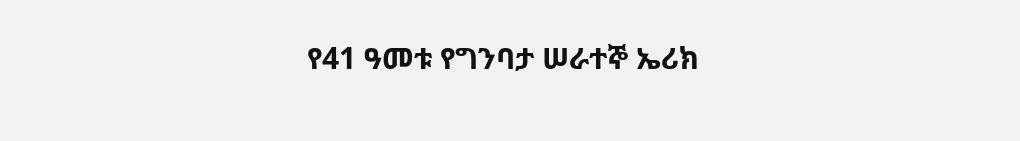የ41 ዓመቱ የግንባታ ሠራተኞ ኤሪክ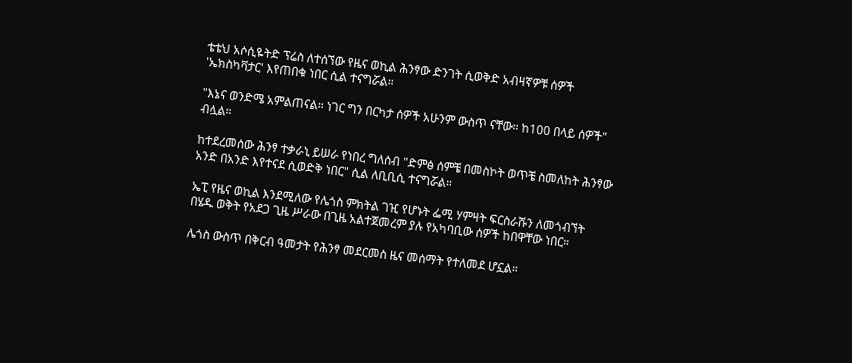ቴቴህ አሶሲዬትድ ፕሬስ ለተሰኘው የዜና ወኪል ሕንፃው ድንገት ሲወቅድ አብዛኛዎቹ ሰዎች 'ኤክስካቫታር' እየጠበቁ ነበር ሲል ተናግሯል።

"እኔና ወንድሜ አምልጠናል። ነገር ግን በርካታ ሰዎች አሁንም ውስጥ ናቸው። ከ100 በላይ ሰዎች" ብሏል።

ከተደረመሰው ሕንፃ ተቃራኒ ይሠራ የነበረ ግለሰብ "ድምፅ ሰምቼ በመስኮት ወጥቼ ስመለከት ሕንፃው አንድ በአንድ እየተናደ ሲወድቅ ነበር" ሲል ለቢቢሲ ተናግሯል።

ኤፒ የዜና ወኪል እንደሚለው የሌጎስ ምክትል ገዢ የሆኑት ፌሚ ሃምዛት ፍርስራሹን ለመጎብኘት በሄዱ ወቅት የአደጋ ጊዜ ሥራው በጊዜ አልተጀመረም ያሉ የአካባቢው ሰዎች ከበዋቸው ነበር።

ሌጎስ ውስጥ በቅርብ ዓመታት የሕንፃ መደርመስ ዜና መሰማት የተለመደ ሆኗል።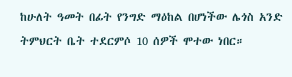ከሁለት ዓመት በፊት የንግድ ማዕከል በሆነችው ሌጎስ አንድ ትምህርት ቤት ተደርምሶ 10 ሰዎች ሞተው ነበር።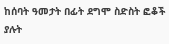ከሰባት ዓመታት በፊት ደግሞ ስድስት ፎቆች ያሉት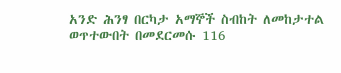አንድ ሕንፃ በርካታ አማኞች ስብከት ለመከታተል ወጥተውበት በመደርመሱ 116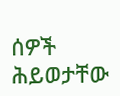ሰዎች ሕይወታቸው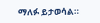ማለፉ ይታወሳል።